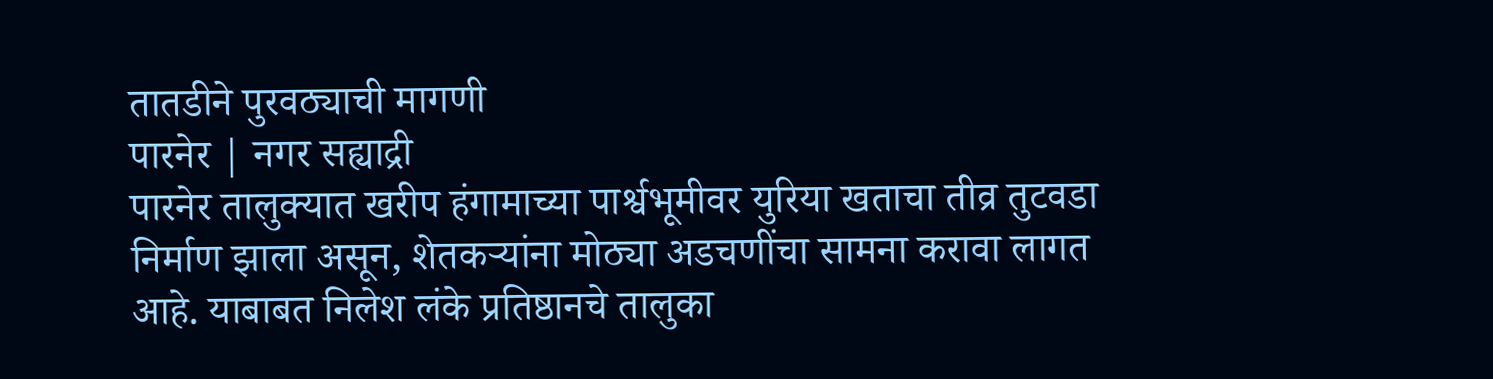तातडीने पुरवठ्याची मागणी
पारनेर | नगर सह्याद्री
पारनेर तालुक्यात खरीप हंगामाच्या पार्श्वभूमीवर युरिया खताचा तीव्र तुटवडा निर्माण झाला असून, शेतकऱ्यांना मोठ्या अडचणींचा सामना करावा लागत आहे. याबाबत निलेश लंके प्रतिष्ठानचे तालुका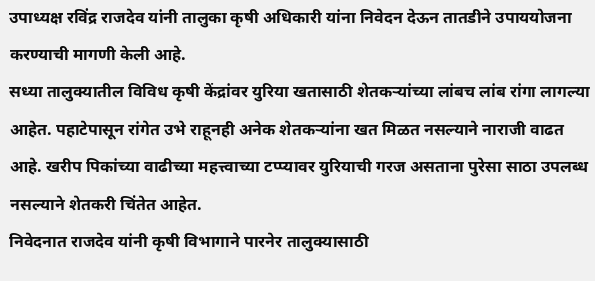उपाध्यक्ष रविंद्र राजदेव यांनी तालुका कृषी अधिकारी यांना निवेदन देऊन तातडीने उपाययोजना करण्याची मागणी केली आहे.
सध्या तालुक्यातील विविध कृषी केंद्रांवर युरिया खतासाठी शेतकऱ्यांच्या लांबच लांब रांगा लागल्या आहेत. पहाटेपासून रांगेत उभे राहूनही अनेक शेतकऱ्यांना खत मिळत नसल्याने नाराजी वाढत आहे. खरीप पिकांच्या वाढीच्या महत्त्वाच्या टप्प्यावर युरियाची गरज असताना पुरेसा साठा उपलब्ध नसल्याने शेतकरी चिंतेत आहेत.
निवेदनात राजदेव यांनी कृषी विभागाने पारनेर तालुक्यासाठी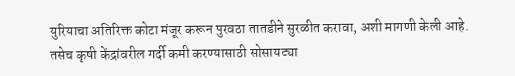युरियाचा अतिरिक्त कोटा मंजूर करून पुरवठा तातडीने सुरळीत करावा, अशी मागणी केली आहे. तसेच कृषी केंद्रांवरील गर्दी कमी करण्यासाठी सोसायट्या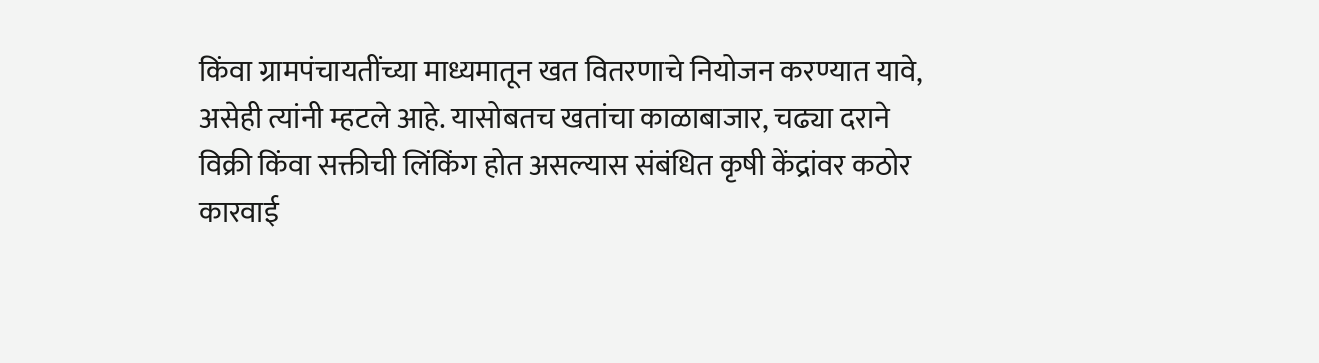किंवा ग्रामपंचायतींच्या माध्यमातून खत वितरणाचे नियोजन करण्यात यावे, असेही त्यांनी म्हटले आहे. यासोबतच खतांचा काळाबाजार, चढ्या दराने विक्री किंवा सक्तीची लिंकिंग होत असल्यास संबंधित कृषी केंद्रांवर कठोर कारवाई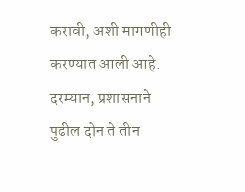करावी, अशी मागणीही करण्यात आली आहे.
दरम्यान, प्रशासनाने पुढील दोन ते तीन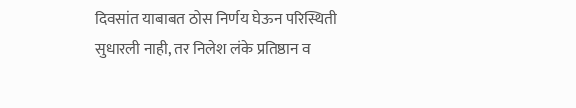दिवसांत याबाबत ठोस निर्णय घेऊन परिस्थिती सुधारली नाही, तर निलेश लंके प्रतिष्ठान व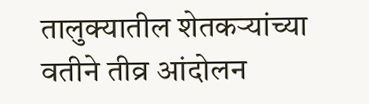तालुक्यातील शेतकऱ्यांच्या वतीने तीव्र आंदोलन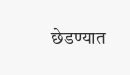छेडण्यात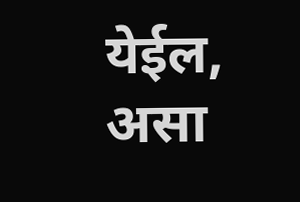येईल, असा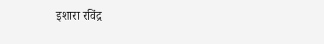इशारा रविंद्र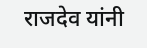राजदेव यांनी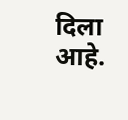दिला आहे.